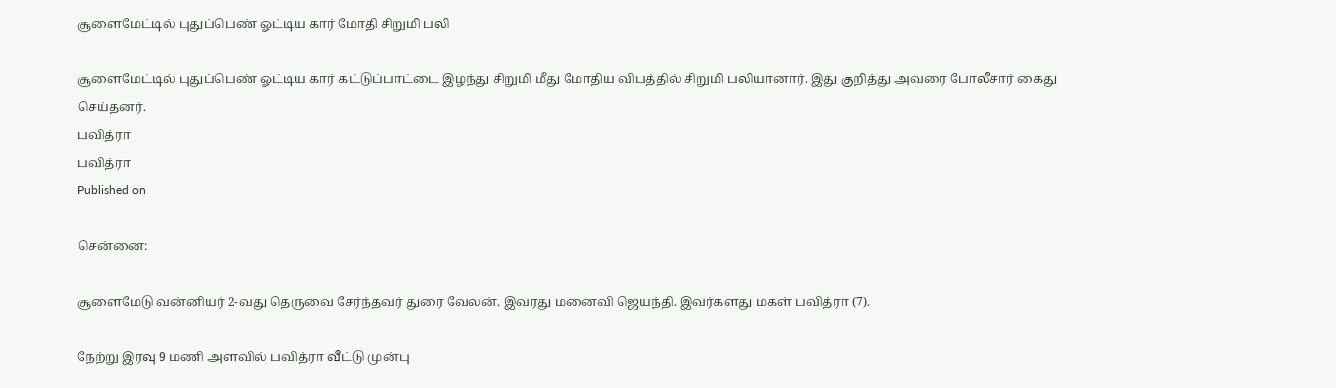சூளைமேட்டில் புதுப்பெண் ஓட்டிய கார் மோதி சிறுமி பலி

சூளைமேட்டில் புதுப்பெண் ஓட்டிய கார் கட்டுப்பாட்டை இழந்து சிறுமி மீது மோதிய விபத்தில் சிறுமி பலியானார். இது குறித்து அவரை போலீசார் கைது செய்தனர்.
பவித்ரா
பவித்ரா
Published on

சென்னை:

சூளைமேடு வன்னியர் 2-வது தெருவை சேர்ந்தவர் துரை வேலன். இவரது மனைவி ஜெயந்தி. இவர்களது மகள் பவித்ரா (7).

நேற்று இரவு 9 மணி அளவில் பவித்ரா வீட்டு முன்பு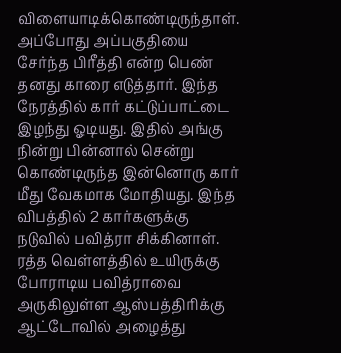விளையாடிக்கொண்டிருந்தாள். அப்போது அப்பகுதியை சேர்ந்த பிரீத்தி என்ற பெண் தனது காரை எடுத்தார். இந்த நேரத்தில் கார் கட்டுப்பாட்டை இழந்து ஓடியது. இதில் அங்கு நின்று பின்னால் சென்று கொண்டிருந்த இன்னொரு கார் மீது வேகமாக மோதியது. இந்த விபத்தில் 2 கார்களுக்கு நடுவில் பவித்ரா சிக்கினாள். ரத்த வெள்ளத்தில் உயிருக்கு போராடிய பவித்ராவை அருகிலுள்ள ஆஸ்பத்திரிக்கு ஆட்டோவில் அழைத்து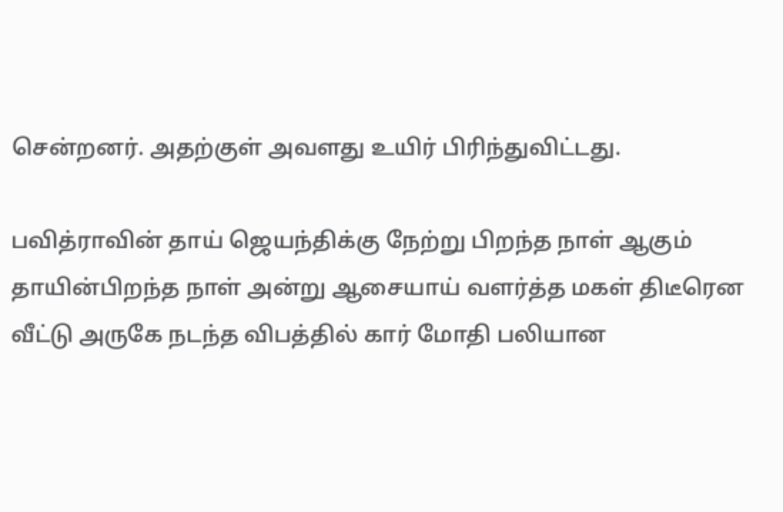சென்றனர். அதற்குள் அவளது உயிர் பிரிந்துவிட்டது.

பவித்ராவின் தாய் ஜெயந்திக்கு நேற்று பிறந்த நாள் ஆகும் தாயின்பிறந்த நாள் அன்று ஆசையாய் வளர்த்த மகள் திடீரென வீட்டு அருகே நடந்த விபத்தில் கார் மோதி பலியான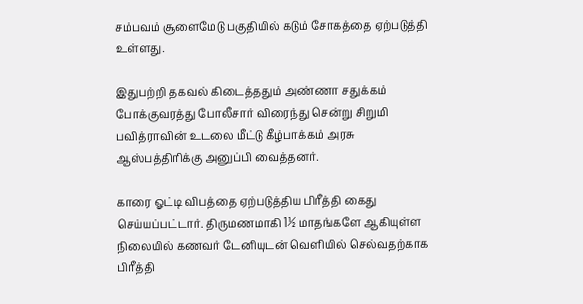சம்பவம் சூளைமேடு பகுதியில் கடும் சோகத்தை ஏற்படுத்தி உள்ளது.

இதுபற்றி தகவல் கிடைத்ததும் அண்ணா சதுக்கம் போக்குவரத்து போலீசார் விரைந்து சென்று சிறுமி பவித்ராவின் உடலை மீட்டு கீழ்பாக்கம் அரசு ஆஸ்பத்திரிக்கு அனுப்பி வைத்தனர்.

காரை ஓட்டி விபத்தை ஏற்படுத்திய பிரீத்தி கைது செய்யப்பட்டார். திருமணமாகி 1½ மாதங்களே ஆகியுள்ள நிலையில் கணவர் டேனியுடன் வெளியில் செல்வதற்காக பிரீத்தி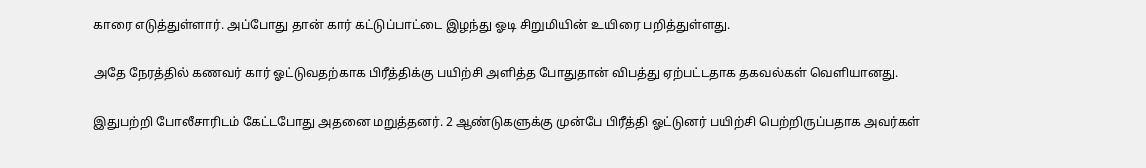காரை எடுத்துள்ளார். அப்போது தான் கார் கட்டுப்பாட்டை இழந்து ஓடி சிறுமியின் உயிரை பறித்துள்ளது.

அதே நேரத்தில் கணவர் கார் ஓட்டுவதற்காக பிரீத்திக்கு பயிற்சி அளித்த போதுதான் விபத்து ஏற்பட்டதாக தகவல்கள் வெளியானது.

இதுபற்றி போலீசாரிடம் கேட்டபோது அதனை மறுத்தனர். 2 ஆண்டுகளுக்கு முன்பே பிரீத்தி ஓட்டுனர் பயிற்சி பெற்றிருப்பதாக அவர்கள்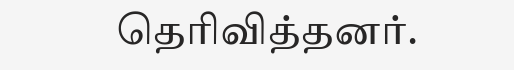தெரிவித்தனர்.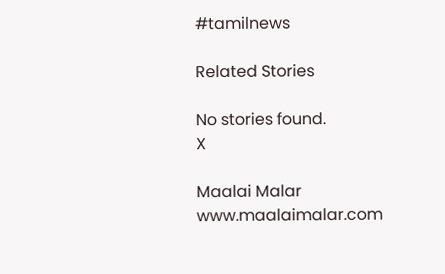#tamilnews

Related Stories

No stories found.
X

Maalai Malar
www.maalaimalar.com